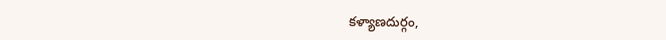కళ్యాణదుర్గం,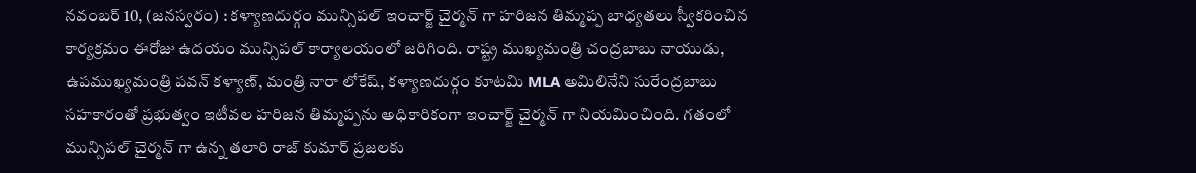నవంబర్ 10, (జనస్వరం) : కళ్యాణదుర్గం మున్సిపల్ ఇంచార్జ్ చైర్మన్ గా హరిజన తిమ్మప్ప బాధ్యతలు స్వీకరించిన కార్యక్రమం ఈరోజు ఉదయం మున్సిపల్ కార్యాలయంలో జరిగింది. రాష్ట్ర ముఖ్యమంత్రి చంద్రబాబు నాయుడు, ఉపముఖ్యమంత్రి పవన్ కళ్యాణ్, మంత్రి నారా లోకేష్, కళ్యాణదుర్గం కూటమి MLA అమిలినేని సురేంద్రబాబు సహకారంతో ప్రభుత్వం ఇటీవల హరిజన తిమ్మప్పను అధికారికంగా ఇంచార్జ్ చైర్మన్ గా నియమించింది. గతంలో మున్సిపల్ చైర్మన్ గా ఉన్న తలారి రాజ్ కుమార్ ప్రజలకు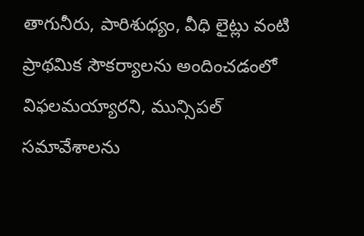తాగునీరు, పారిశుధ్యం, వీధి లైట్లు వంటి ప్రాథమిక సౌకర్యాలను అందించడంలో విఫలమయ్యారని, మున్సిపల్ సమావేశాలను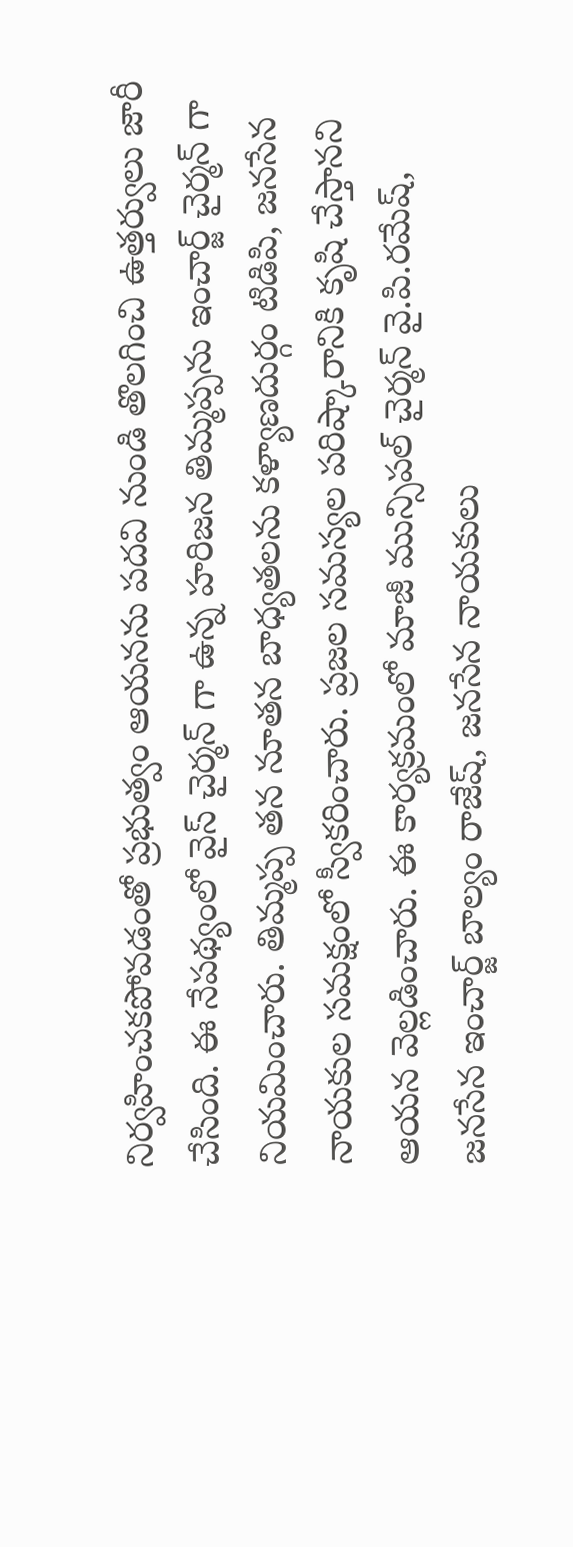నిర్వహించకపోవడంతో ప్రభుత్వం ఆయనను పదవి నుండి తొలగించి ఉత్తర్వులు జారీ చేసింది. ఈ నేపథ్యంలో వైస్ చైర్మన్ గా ఉన్న హరిజన తిమ్మప్పను ఇంచార్జ్ చైర్మన్ గా నియమించారు. తిమ్మప్ప తన నూతన బాధ్యతలను కళ్యాణదుర్గం టిడిపి, జనసేన నాయకుల సమక్షంలో స్వీకరించారు. ప్రజల సమస్యల పరిష్కారానికి కృషి చేస్తానని ఆయన వెల్లడించారు. ఈ కార్యక్రమంలో మాజీ మున్సిపల్ చైర్మన్ వై.పి.రమేష్, జనసేన ఇంచార్జ్ బాల్యం రాజేష్, జనసేన నాయకులు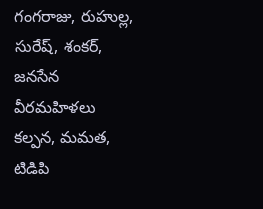గంగరాజు, రుహుల్ల, సురేష్, శంకర్, జనసేన వీరమహిళలు కల్పన, మమత, టిడిపి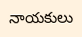నాయకులు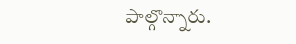పాల్గొన్నారు.